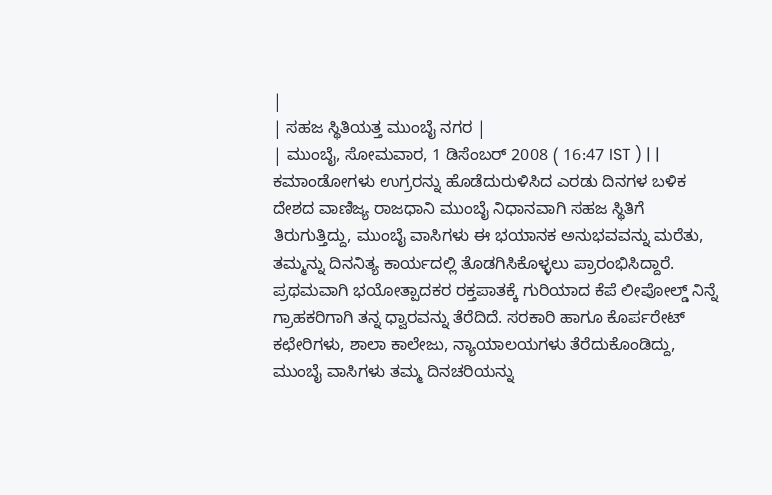|
| ಸಹಜ ಸ್ಥಿತಿಯತ್ತ ಮುಂಬೈ ನಗರ |
| ಮುಂಬೈ, ಸೋಮವಾರ, 1 ಡಿಸೆಂಬರ್ 2008 ( 16:47 IST ) | |
ಕಮಾಂಡೋಗಳು ಉಗ್ರರನ್ನು ಹೊಡೆದುರುಳಿಸಿದ ಎರಡು ದಿನಗಳ ಬಳಿಕ ದೇಶದ ವಾಣಿಜ್ಯ ರಾಜಧಾನಿ ಮುಂಬೈ ನಿಧಾನವಾಗಿ ಸಹಜ ಸ್ಥಿತಿಗೆ ತಿರುಗುತ್ತಿದ್ದು, ಮುಂಬೈ ವಾಸಿಗಳು ಈ ಭಯಾನಕ ಅನುಭವವನ್ನು ಮರೆತು, ತಮ್ಮನ್ನು ದಿನನಿತ್ಯ ಕಾರ್ಯದಲ್ಲಿ ತೊಡಗಿಸಿಕೊಳ್ಳಲು ಪ್ರಾರಂಭಿಸಿದ್ದಾರೆ.
ಪ್ರಥಮವಾಗಿ ಭಯೋತ್ಪಾದಕರ ರಕ್ತಪಾತಕ್ಕೆ ಗುರಿಯಾದ ಕೆಪೆ ಲೀಪೋಲ್ಡ್ ನಿನ್ನೆ ಗ್ರಾಹಕರಿಗಾಗಿ ತನ್ನ ಧ್ವಾರವನ್ನು ತೆರೆದಿದೆ. ಸರಕಾರಿ ಹಾಗೂ ಕೊರ್ಪರೇಟ್ ಕಛೇರಿಗಳು, ಶಾಲಾ ಕಾಲೇಜು, ನ್ಯಾಯಾಲಯಗಳು ತೆರೆದುಕೊಂಡಿದ್ದು, ಮುಂಬೈ ವಾಸಿಗಳು ತಮ್ಮ ದಿನಚರಿಯನ್ನು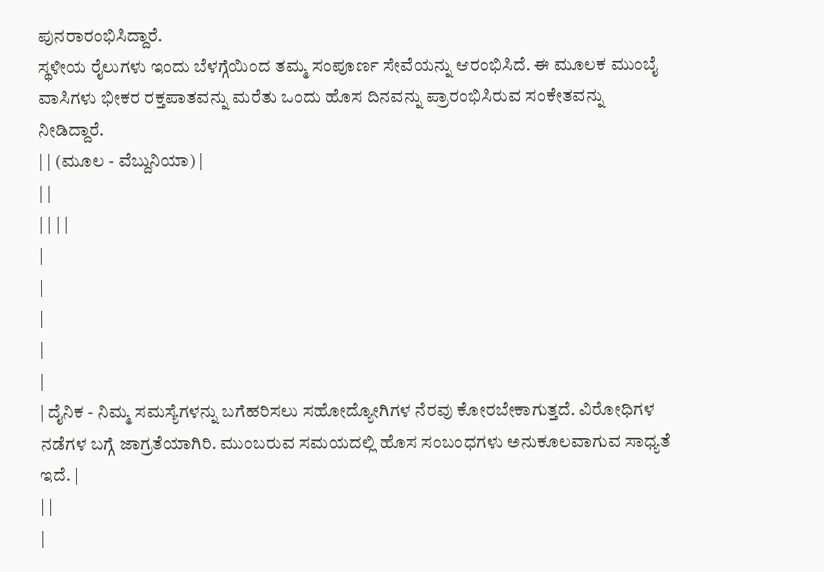ಪುನರಾರಂಭಿಸಿದ್ದಾರೆ.
ಸ್ಥಳೀಯ ರೈಲುಗಳು ಇಂದು ಬೆಳಗ್ಗೆಯಿಂದ ತಮ್ಮ ಸಂಪೂರ್ಣ ಸೇವೆಯನ್ನು ಆರಂಭಿಸಿದೆ. ಈ ಮೂಲಕ ಮುಂಬೈ ವಾಸಿಗಳು ಭೀಕರ ರಕ್ತಪಾತವನ್ನು ಮರೆತು ಒಂದು ಹೊಸ ದಿನವನ್ನು ಪ್ರಾರಂಭಿಸಿರುವ ಸಂಕೇತವನ್ನು ನೀಡಿದ್ದಾರೆ.
| | (ಮೂಲ - ವೆಬ್ದುನಿಯಾ) |
| |
| | | |
|
|
|
|
|
| ದೈನಿಕ - ನಿಮ್ಮ ಸಮಸ್ಯೆಗಳನ್ನು ಬಗೆಹರಿಸಲು ಸಹೋದ್ಯೋಗಿಗಳ ನೆರವು ಕೋರಬೇಕಾಗುತ್ತದೆ. ವಿರೋಧಿಗಳ ನಡೆಗಳ ಬಗ್ಗೆ ಜಾಗ್ರತೆಯಾಗಿರಿ. ಮುಂಬರುವ ಸಮಯದಲ್ಲಿ ಹೊಸ ಸಂಬಂಧಗಳು ಅನುಕೂಲವಾಗುವ ಸಾಧ್ಯತೆ ಇದೆ. |
| |
|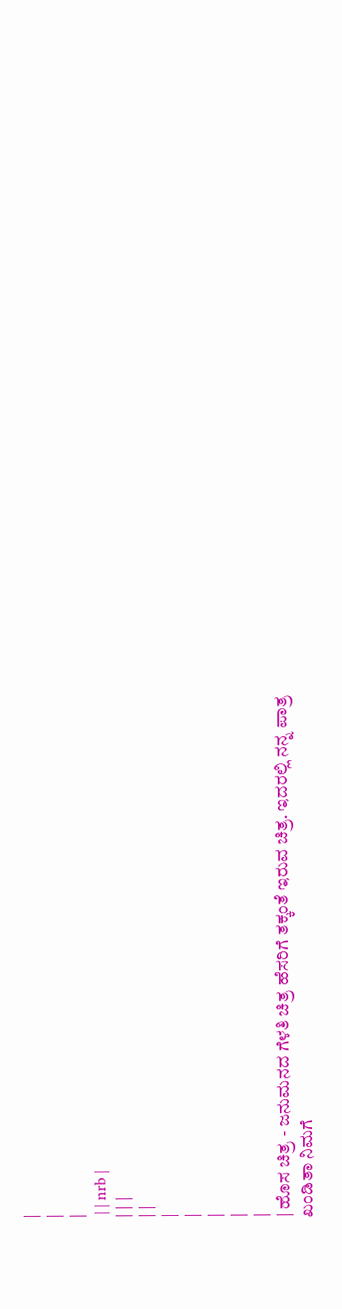|
|
|
 | | nrb |
| | |
| |
|
|
|
|
|
| ಹೊಸ ಚಿತ್ರ - ಜನುಮನದ ಗೆಳತಿ ಚಿತ್ರ ಹೆಸರಿಗೆ ತಕ್ಕಂತೆ ಇರುವ ಚಿತ್ರ. ಇದರಲ್ಲಿ ನನ್ನ ಪಾತ್ರ ಖಂಡಿತಾ ನಿಮಗೆ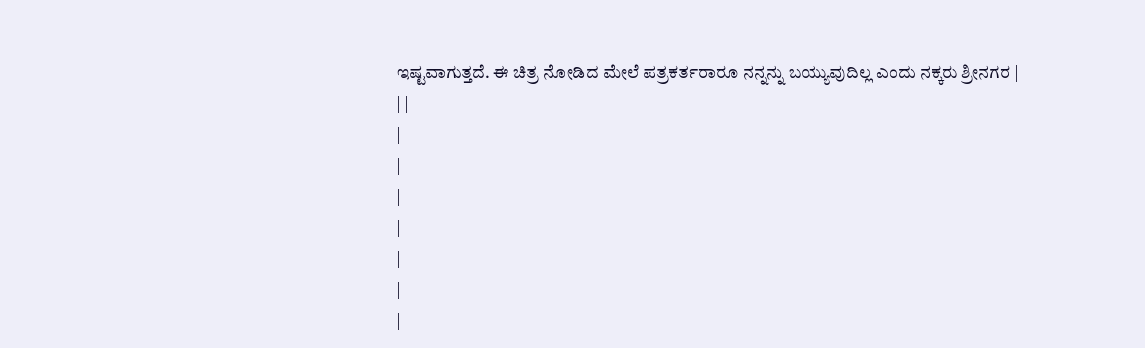ಇಷ್ಟವಾಗುತ್ತದೆ. ಈ ಚಿತ್ರ ನೋಡಿದ ಮೇಲೆ ಪತ್ರಕರ್ತರಾರೂ ನನ್ನನ್ನು ಬಯ್ಯುವುದಿಲ್ಲ ಎಂದು ನಕ್ಕರು ಶ್ರೀನಗರ |
| |
|
|
|
|
|
|
|